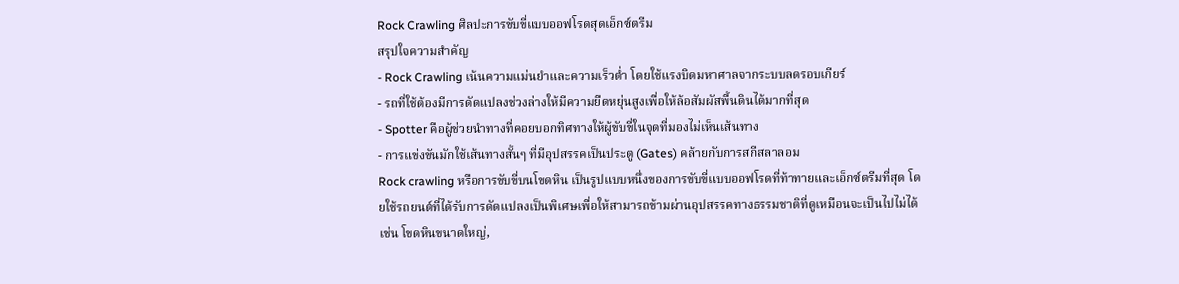Rock Crawling ศิลปะการขับขี่แบบออฟโรดสุดเอ็กซ์ตรีม
สรุปใจความสำคัญ
- Rock Crawling เน้นความแม่นยำและความเร็วต่ำ โดยใช้แรงบิดมหาศาลจากระบบลดรอบเกียร์
- รถที่ใช้ต้องมีการดัดแปลงช่วงล่างให้มีความยืดหยุ่นสูงเพื่อให้ล้อสัมผัสพื้นดินได้มากที่สุด
- Spotter คือผู้ช่วยนำทางที่คอยบอกทิศทางให้ผู้ขับขี่ในจุดที่มองไม่เห็นเส้นทาง
- การแข่งขันมักใช้เส้นทางสั้นๆ ที่มีอุปสรรคเป็นประตู (Gates) คล้ายกับการสกีสลาลอม
Rock crawling หรือการขับขี่บนโขดหิน เป็นรูปแบบหนึ่งของการขับขี่แบบออฟโรดที่ท้าทายและเอ็กซ์ตรีมที่สุด โดยใช้รถยนต์ที่ได้รับการดัดแปลงเป็นพิเศษเพื่อให้สามารถข้ามผ่านอุปสรรคทางธรรมชาติที่ดูเหมือนจะเป็นไปไม่ได้ เช่น โขดหินขนาดใหญ่,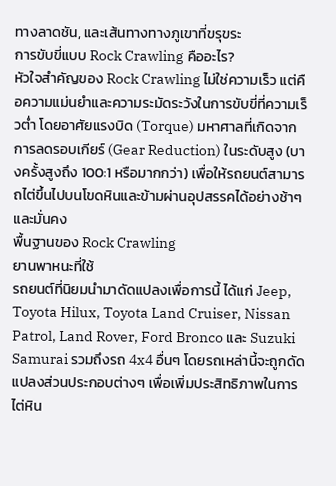ทางลาดชัน, และเส้นทางทางภูเขาที่ขรุขระ
การขับขี่แบบ Rock Crawling คืออะไร?
หัวใจสำคัญของ Rock Crawling ไม่ใช่ความเร็ว แต่คือความแม่นยำและความระมัดระวังในการขับขี่ที่ความเร็วต่ำ โดยอาศัยแรงบิด (Torque) มหาศาลที่เกิดจากการลดรอบเกียร์ (Gear Reduction) ในระดับสูง (บางครั้งสูงถึง 100:1 หรือมากกว่า) เพื่อให้รถยนต์สามารถไต่ขึ้นไปบนโขดหินและข้ามผ่านอุปสรรคได้อย่างช้าๆ และมั่นคง
พื้นฐานของ Rock Crawling
ยานพาหนะที่ใช้
รถยนต์ที่นิยมนำมาดัดแปลงเพื่อการนี้ ได้แก่ Jeep, Toyota Hilux, Toyota Land Cruiser, Nissan Patrol, Land Rover, Ford Bronco และ Suzuki Samurai รวมถึงรถ 4x4 อื่นๆ โดยรถเหล่านี้จะถูกดัดแปลงส่วนประกอบต่างๆ เพื่อเพิ่มประสิทธิภาพในการไต่หิน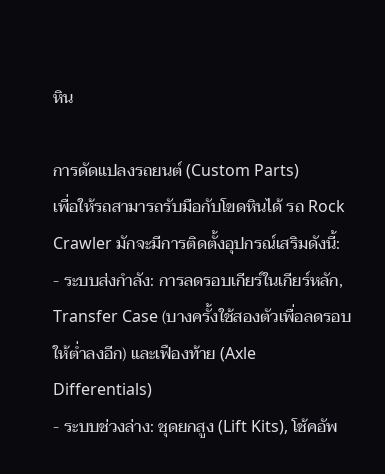หิน

การดัดแปลงรถยนต์ (Custom Parts)
เพื่อให้รถสามารถรับมือกับโขดหินได้ รถ Rock Crawler มักจะมีการติดตั้งอุปกรณ์เสริมดังนี้:
- ระบบส่งกำลัง: การลดรอบเกียร์ในเกียร์หลัก, Transfer Case (บางครั้งใช้สองตัวเพื่อลดรอบให้ต่ำลงอีก) และเฟืองท้าย (Axle Differentials)
- ระบบช่วงล่าง: ชุดยกสูง (Lift Kits), โช้คอัพ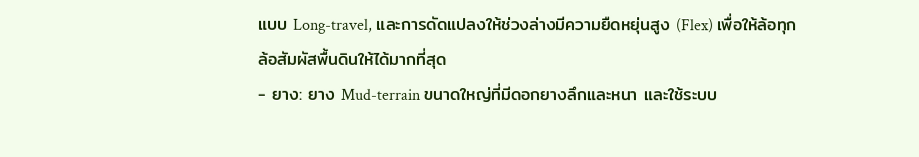แบบ Long-travel, และการดัดแปลงให้ช่วงล่างมีความยืดหยุ่นสูง (Flex) เพื่อให้ล้อทุกล้อสัมผัสพื้นดินให้ได้มากที่สุด
- ยาง: ยาง Mud-terrain ขนาดใหญ่ที่มีดอกยางลึกและหนา และใช้ระบบ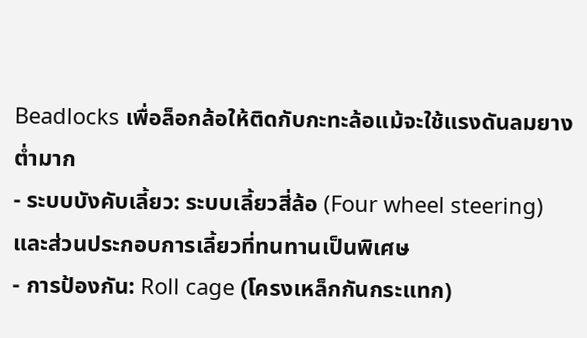Beadlocks เพื่อล็อกล้อให้ติดกับกะทะล้อแม้จะใช้แรงดันลมยางต่ำมาก
- ระบบบังคับเลี้ยว: ระบบเลี้ยวสี่ล้อ (Four wheel steering) และส่วนประกอบการเลี้ยวที่ทนทานเป็นพิเศษ
- การป้องกัน: Roll cage (โครงเหล็กกันกระแทก)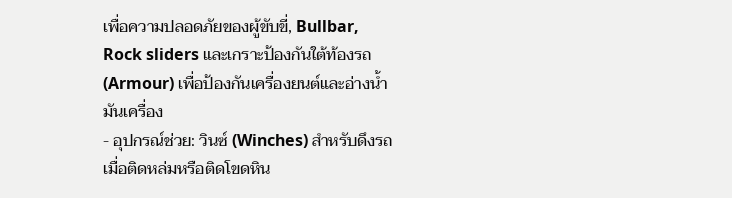เพื่อความปลอดภัยของผู้ขับขี่, Bullbar, Rock sliders และเกราะป้องกันใต้ท้องรถ (Armour) เพื่อป้องกันเครื่องยนต์และอ่างน้ำมันเครื่อง
- อุปกรณ์ช่วย: วินซ์ (Winches) สำหรับดึงรถเมื่อติดหล่มหรือติดโขดหิน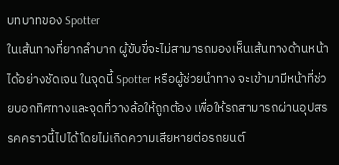บทบาทของ Spotter
ในเส้นทางที่ยากลำบาก ผู้ขับขี่จะไม่สามารถมองเห็นเส้นทางด้านหน้าได้อย่างชัดเจน ในจุดนี้ Spotter หรือผู้ช่วยนำทาง จะเข้ามามีหน้าที่ช่วยบอกทิศทางและจุดที่วางล้อให้ถูกต้อง เพื่อให้รถสามารถผ่านอุปสรรคคราวนี้ไปได้โดยไม่เกิดความเสียหายต่อรถยนต์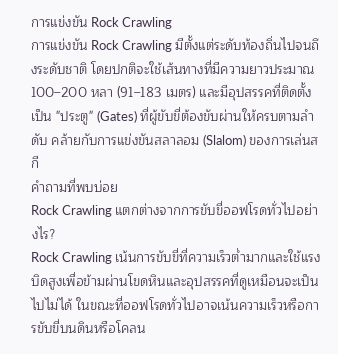การแข่งขัน Rock Crawling
การแข่งขัน Rock Crawling มีตั้งแต่ระดับท้องถิ่นไปจนถึงระดับชาติ โดยปกติจะใช้เส้นทางที่มีความยาวประมาณ 100–200 หลา (91–183 เมตร) และมีอุปสรรคที่ติดตั้งเป็น "ประตู" (Gates) ที่ผู้ขับขี่ต้องขับผ่านให้ครบตามลำดับ คล้ายกับการแข่งขันสลาลอม (Slalom) ของการเล่นสกี
คำถามที่พบบ่อย
Rock Crawling แตกต่างจากการขับขี่ออฟโรดทั่วไปอย่างไร?
Rock Crawling เน้นการขับขี่ที่ความเร็วต่ำมากและใช้แรงบิดสูงเพื่อข้ามผ่านโขดหินและอุปสรรคที่ดูเหมือนจะเป็นไปไม่ได้ ในขณะที่ออฟโรดทั่วไปอาจเน้นความเร็วหรือการขับขี่บนดินหรือโคลน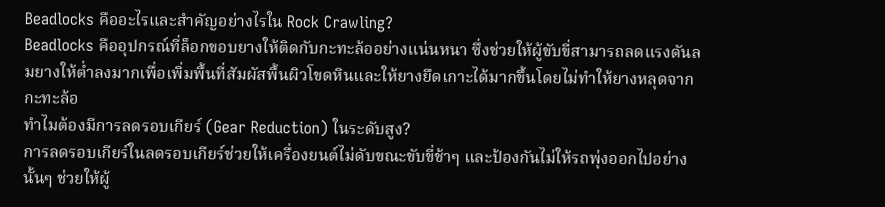Beadlocks คืออะไรและสำคัญอย่างไรใน Rock Crawling?
Beadlocks คืออุปกรณ์ที่ล็อกขอบยางให้ติดกับกะทะล้ออย่างแน่นหนา ซึ่งช่วยให้ผู้ขับขี่สามารถลดแรงดันลมยางให้ต่ำลงมากเพื่อเพิ่มพื้นที่สัมผัสพื้นผิวโขดหินและให้ยางยึดเกาะได้มากขึ้นโดยไม่ทำให้ยางหลุดจากกะทะล้อ
ทำไมต้องมีการลดรอบเกียร์ (Gear Reduction) ในระดับสูง?
การลดรอบเกียร์ในลดรอบเกียร์ช่วยให้เครื่องยนต์ไม่ดับขณะขับขี่ช้าๆ และป้องกันไม่ให้รถพุ่งออกไปอย่างนั้นๆ ช่วยให้ผู้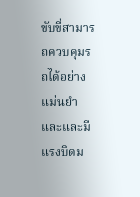ขับขี่สามารถควบคุมรถได้อย่างแม่นยำและและมีแรงบิดม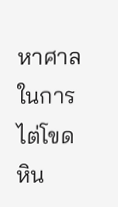หาศาลในการไต่โขดหิน